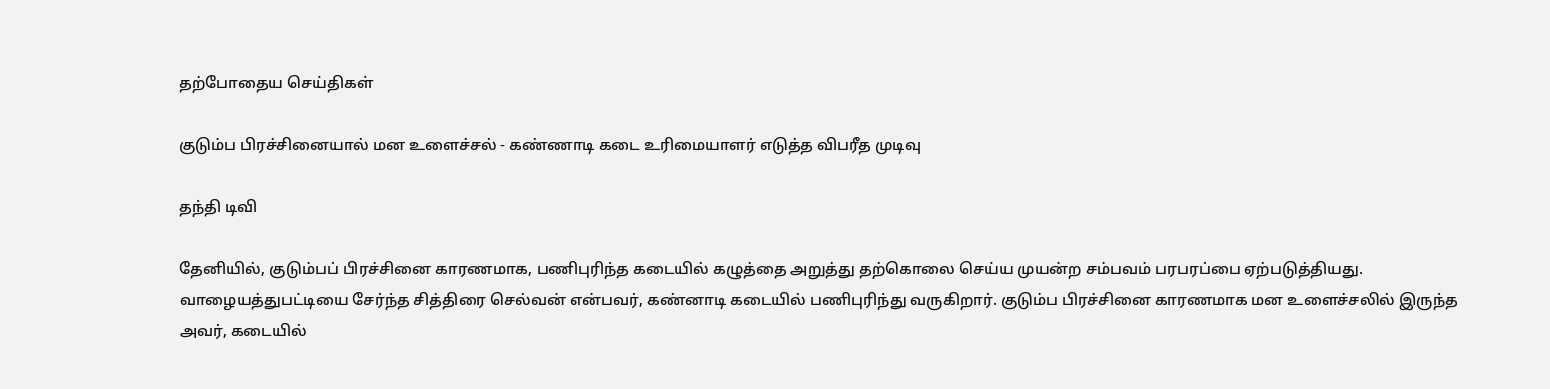தற்போதைய செய்திகள்

குடும்ப பிரச்சினையால் மன உளைச்சல் - கண்ணாடி கடை உரிமையாளர் எடுத்த விபரீத முடிவு

தந்தி டிவி

தேனியில், குடும்பப் பிரச்சினை காரணமாக, பணிபுரிந்த கடையில் கழுத்தை அறுத்து தற்கொலை செய்ய முயன்ற சம்பவம் பரபரப்பை ஏற்படுத்தியது. வாழையத்துபட்டியை சேர்ந்த சித்திரை செல்வன் என்பவர், கண்னாடி கடையில் பணிபுரிந்து வருகிறார். குடும்ப பிரச்சினை காரணமாக மன உளைச்சலில் இருந்த அவர், கடையில்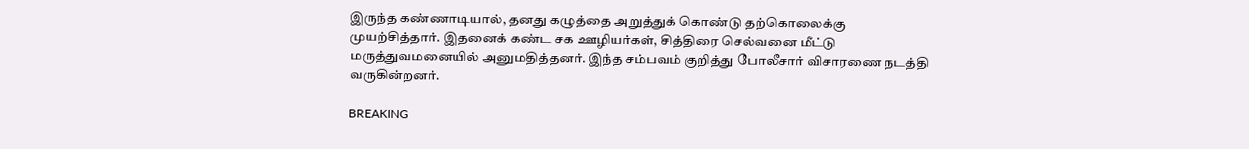இருந்த கண்ணாடியால், தனது கழுத்தை அறுத்துக் கொண்டு தற்கொலைக்கு முயற்சித்தார். இதனைக் கண்ட சக ஊழியர்கள், சித்திரை செல்வனை மீட்டு மருத்துவமனையில் அனுமதித்தனர். இந்த சம்பவம் குறித்து போலீசார் விசாரணை நடத்தி வருகின்றனர்.

BREAKING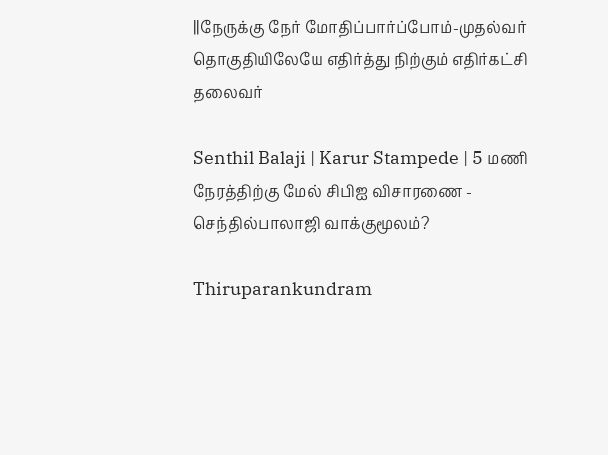||நேருக்கு நேர் மோதிப்பார்ப்போம்-முதல்வர் தொகுதியிலேயே எதிர்த்து நிற்கும் எதிர்கட்சி தலைவர்

Senthil Balaji | Karur Stampede | 5 மணி நேரத்திற்கு மேல் சிபிஐ விசாரணை - செந்தில்பாலாஜி வாக்குமூலம்?

Thiruparankundram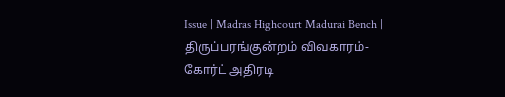Issue | Madras Highcourt Madurai Bench | திருப்பரங்குன்றம் விவகாரம்- கோர்ட் அதிரடி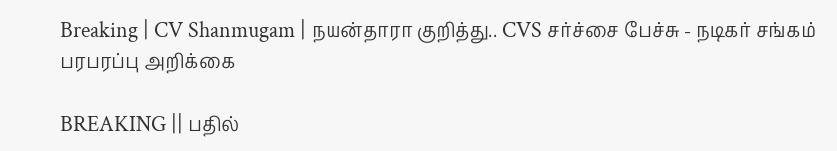Breaking | CV Shanmugam | நயன்தாரா குறித்து.. CVS சர்ச்சை பேச்சு - நடிகர் சங்கம் பரபரப்பு அறிக்கை

BREAKING || பதில்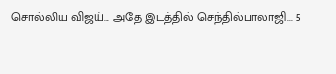சொல்லிய விஜய்... அதே இடத்தில் செந்தில்பாலாஜி... 5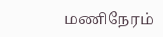மணிநேரம்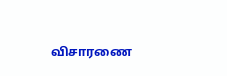விசாரணை